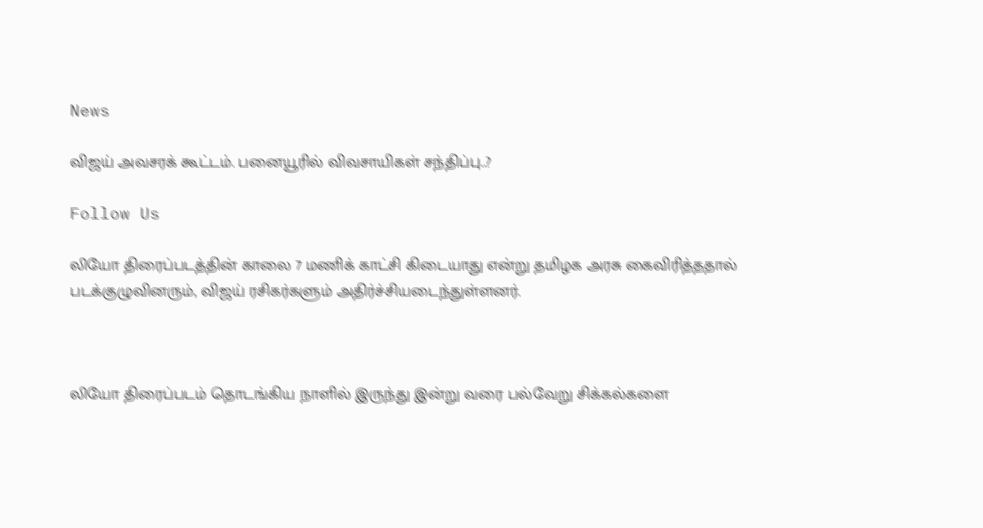News

விஜய் அவசரக் கூட்டம். பனையூரில் விவசாயிகள் சந்திப்பு..?

Follow Us

லியோ திரைப்படத்தின் காலை 7 மணிக் காட்சி கிடையாது என்று தமிழக அரசு கைவிரித்ததால் படக்குழுவினரும், விஜய் ரசிகர்களும் அதிர்ச்சியடைந்துள்ளனர்.



லியோ திரைப்படம் தொடங்கிய நாளில் இருந்து இன்று வரை பல்வேறு சிக்கல்களை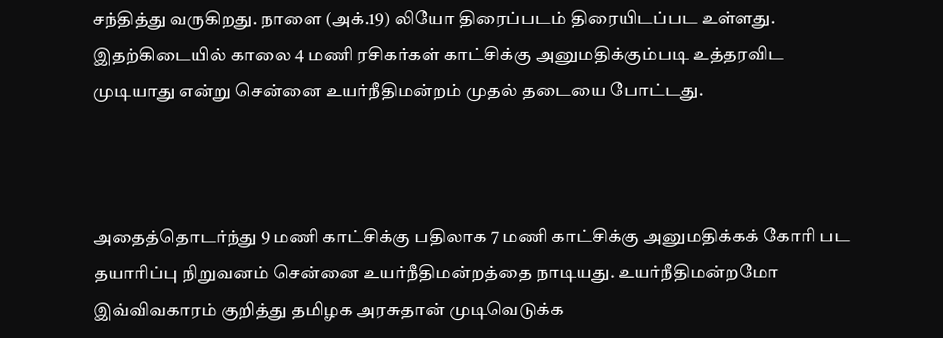சந்தித்து வருகிறது. நாளை (அக்.19) லியோ திரைப்படம் திரையிடப்பட உள்ளது. இதற்கிடையில் காலை 4 மணி ரசிகர்கள் காட்சிக்கு அனுமதிக்கும்படி உத்தரவிட முடியாது என்று சென்னை உயர்நீதிமன்றம் முதல் தடையை போட்டது.



அதைத்தொடர்ந்து 9 மணி காட்சிக்கு பதிலாக 7 மணி காட்சிக்கு அனுமதிக்கக் கோரி பட தயாரிப்பு நிறுவனம் சென்னை உயர்நீதிமன்றத்தை நாடியது. உயர்நீதிமன்றமோ இவ்விவகாரம் குறித்து தமிழக அரசுதான் முடிவெடுக்க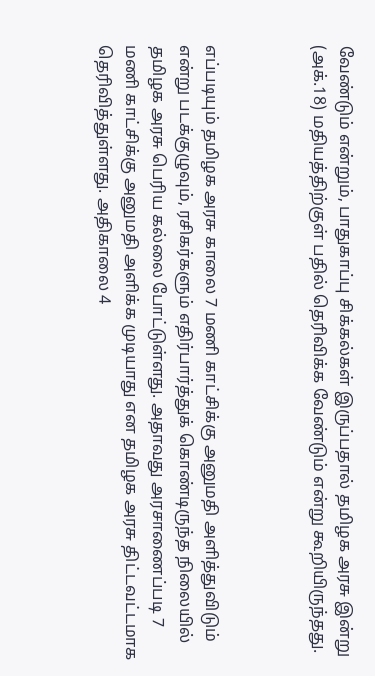வேண்டும் என்றும், பாதுகாப்பு சிக்கல்கள் இருப்பதால் தமிழக அரசு இன்று (அக்.18) மதியத்திற்குள் பதில் தெரிவிக்க வேண்டும் என்று கூறியிருந்தது.



எப்படியும் தமிழக அரசு காலை 7 மணி காட்சிக்கு அனுமதி அளித்துவிடும் என்று படக்குழுவும், ரசிகர்களும் எதிர்பார்த்துக் கொண்டிருந்த நிலையில் தமிழக அரசு பெரிய கல்லை போட்டுள்ளது. அதாவது அரசாணைப்படி 7 மணி காட்சிக்கு அனுமதி அளிக்க முடியாது என தமிழக அரசு திட்டவட்டமாக தெரிவித்துள்ளது. அதிகாலை 4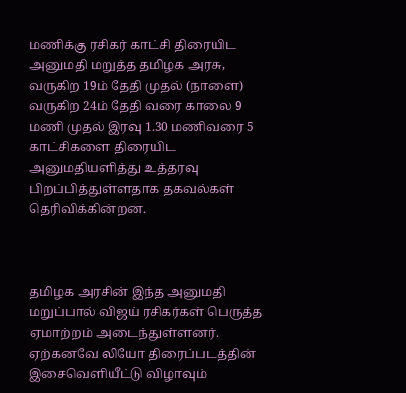மணிக்கு ரசிகர் காட்சி திரையிட அனுமதி மறுத்த தமிழக அரசு, வருகிற 19ம் தேதி முதல் (நாளை) வருகிற 24ம் தேதி வரை காலை 9 மணி முதல் இரவு 1.30 மணிவரை 5 காட்சிகளை திரையிட அனுமதியளித்து உத்தரவு பிறப்பித்துள்ளதாக தகவல்கள் தெரிவிக்கின்றன.



தமிழக அரசின் இந்த அனுமதி மறுப்பால் விஜய் ரசிகர்கள் பெருத்த ஏமாற்றம் அடைந்துள்ளனர். ஏற்கனவே லியோ திரைப்படத்தின் இசைவெளியீட்டு விழாவும்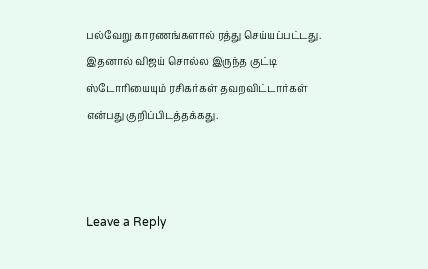பல்வேறு காரணங்களால் ரத்து செய்யப்பட்டது. இதனால் விஜய் சொல்ல இருந்த குட்டி ஸ்டோரியையும் ரசிகர்கள் தவறவிட்டார்கள் என்பது குறிப்பிடத்தக்கது.



Leave a Reply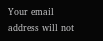Your email address will not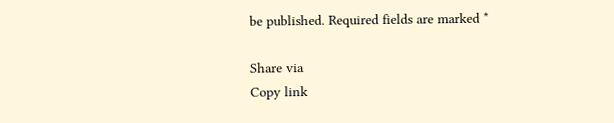be published. Required fields are marked *

Share via
Copy link